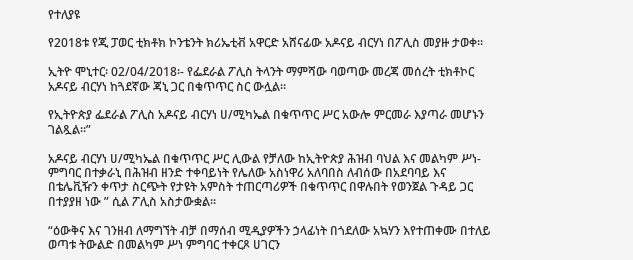የተለያዩ

የ2018ቱ የጂ ፓወር ቲክቶክ ኮንቴንት ክሪኤቲቭ አዋርድ አሸናፊው አዶናይ ብርሃነ በፖሊስ መያዙ ታወቀ።

ኢትዮ ሞኒተር፡ 02/04/2018፡- የፌደራል ፖሊስ ትላንት ማምሻው ባወጣው መረጃ መሰረት ቲክቶኮር አዶናይ ብርሃነ ከጓደኛው ጃኒ ጋር በቁጥጥር ስር ውሏል።

የኢትዮጵያ ፌደራል ፖሊስ አዶናይ ብርሃነ ሀ/ሚካኤል በቁጥጥር ሥር አውሎ ምርመራ እያጣራ መሆኑን ገልጿል።”

አዶናይ ብርሃነ ሀ/ሚካኤል በቁጥጥር ሥር ሊውል የቻለው ከኢትዮጵያ ሕዝብ ባህል እና መልካም ሥነ-ምግባር በተቃራኒ በሕዝብ ዘንድ ተቀባይነት የሌለው አስነዋሪ አለባበስ ለብሰው በአደባባይ እና በቴሌቪዥን ቀጥታ ስርጭት የታዩት አምስት ተጠርጣሪዎች በቁጥጥር በዋሉበት የወንጀል ጉዳይ ጋር በተያያዘ ነው ” ሲል ፖሊስ አስታውቋል።

“ዕውቅና እና ገንዘብ ለማግኘት ብቻ በማሰብ ሚዲያዎችን ኃላፊነት በጎደለው አኳሃን እየተጠቀሙ በተለይ ወጣቱ ትውልድ በመልካም ሥነ ምግባር ተቀርጾ ሀገርን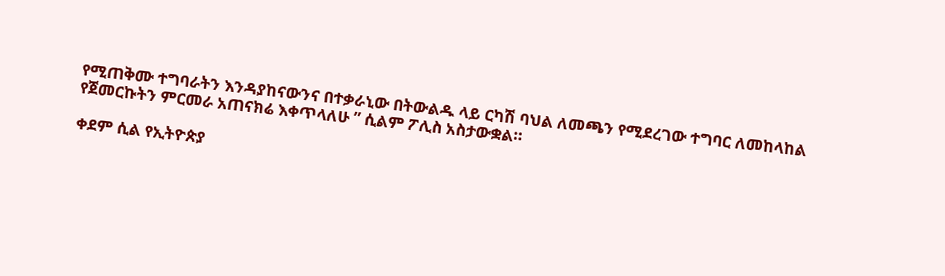የሚጠቅሙ ተግባራትን እንዳያከናውንና በተቃራኒው በትውልዱ ላይ ርካሽ ባህል ለመጫን የሚደረገው ተግባር ለመከላከል የጀመርኩትን ምርመራ አጠናክሬ እቀጥላለሁ ” ሲልም ፖሊስ አስታውቋል።

ቀደም ሲል የኢትዮጵያ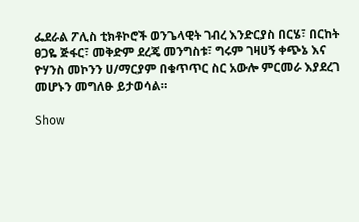ፌደራል ፖሊስ ቲክቶኮሮች ወንጌላዊት ገብረ እንድርያስ በርሄ፣ በርከት ፀጋዬ ጅፋር፣ መቅድም ደረጄ መንግስቱ፣ ግሩም ገዛሀኝ ቀጭኔ እና ዮሃንስ መኮንን ሀ/ማርያም በቁጥጥር ስር አውሎ ምርመራ እያደረገ መሆኑን መግለፁ ይታወሳል።

Show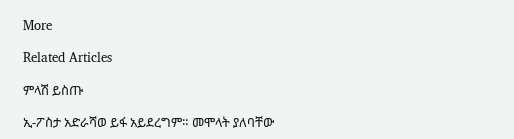More

Related Articles

ምላሽ ይስጡ

ኢ-ፖስታ አድራሻወ ይፋ አይደረግም። መሞላት ያለባቸው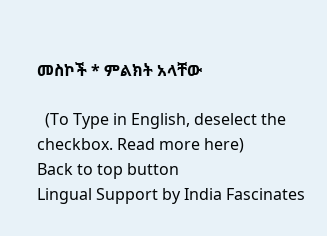መስኮች * ምልክት አላቸው

  (To Type in English, deselect the checkbox. Read more here)
Back to top button
Lingual Support by India Fascinates